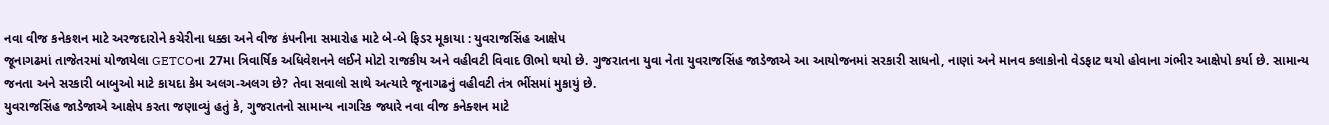નવા વીજ કનેકશન માટે અરજદારોને કચેરીના ધક્કા અને વીજ કંપનીના સમારોહ માટે બે-બે ફિડર મૂકાયા : યુવરાજસિંહ આક્ષેપ
જૂનાગઢમાં તાજેતરમાં યોજાયેલા GETCOના 27મા ત્રિવાર્ષિક અધિવેશનને લઈને મોટો રાજકીય અને વહીવટી વિવાદ ઊભો થયો છે. ગુજરાતના યુવા નેતા યુવરાજસિંહ જાડેજાએ આ આયોજનમાં સરકારી સાધનો, નાણાં અને માનવ કલાકોનો વેડફાટ થયો હોવાના ગંભીર આક્ષેપો કર્યા છે. સામાન્ય જનતા અને સરકારી બાબુઓ માટે કાયદા કેમ અલગ-અલગ છે? તેવા સવાલો સાથે અત્યારે જૂનાગઢનું વહીવટી તંત્ર ભીંસમાં મુકાયું છે.
યુવરાજસિંહ જાડેજાએ આક્ષેપ કરતા જણાવ્યું હતું કે, ગુજરાતનો સામાન્ય નાગરિક જ્યારે નવા વીજ કનેક્શન માટે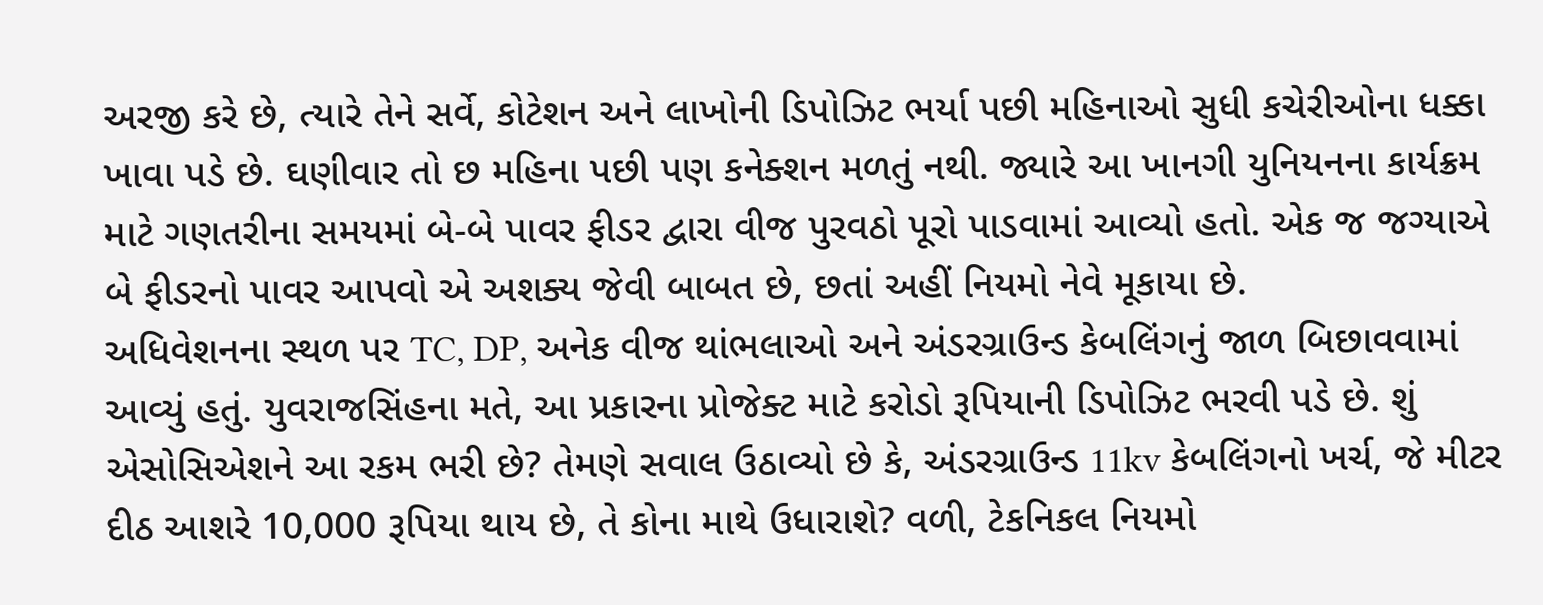અરજી કરે છે, ત્યારે તેને સર્વે, કોટેશન અને લાખોની ડિપોઝિટ ભર્યા પછી મહિનાઓ સુધી કચેરીઓના ધક્કા ખાવા પડે છે. ઘણીવાર તો છ મહિના પછી પણ કનેક્શન મળતું નથી. જ્યારે આ ખાનગી યુનિયનના કાર્યક્રમ માટે ગણતરીના સમયમાં બે-બે પાવર ફીડર દ્વારા વીજ પુરવઠો પૂરો પાડવામાં આવ્યો હતો. એક જ જગ્યાએ બે ફીડરનો પાવર આપવો એ અશક્ય જેવી બાબત છે, છતાં અહીં નિયમો નેવે મૂકાયા છે.
અધિવેશનના સ્થળ પર TC, DP, અનેક વીજ થાંભલાઓ અને અંડરગ્રાઉન્ડ કેબલિંગનું જાળ બિછાવવામાં આવ્યું હતું. યુવરાજસિંહના મતે, આ પ્રકારના પ્રોજેક્ટ માટે કરોડો રૂપિયાની ડિપોઝિટ ભરવી પડે છે. શું એસોસિએશને આ રકમ ભરી છે? તેમણે સવાલ ઉઠાવ્યો છે કે, અંડરગ્રાઉન્ડ 11kv કેબલિંગનો ખર્ચ, જે મીટર દીઠ આશરે 10,000 રૂપિયા થાય છે, તે કોના માથે ઉધારાશે? વળી, ટેકનિકલ નિયમો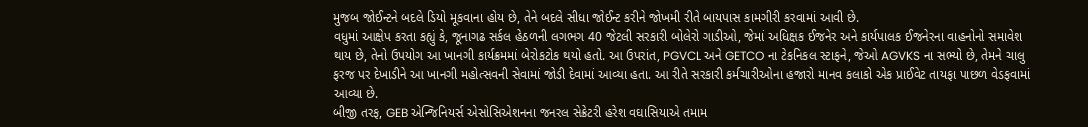મુજબ જોઈન્ટને બદલે ડિયો મૂકવાના હોય છે, તેને બદલે સીધા જોઈન્ટ કરીને જોખમી રીતે બાયપાસ કામગીરી કરવામાં આવી છે.
વધુમાં આક્ષેપ કરતા કહ્યું કે, જૂનાગઢ સર્કલ હેઠળની લગભગ 40 જેટલી સરકારી બોલેરો ગાડીઓ, જેમાં અધિક્ષક ઈજનેર અને કાર્યપાલક ઈજનેરના વાહનોનો સમાવેશ થાય છે, તેનો ઉપયોગ આ ખાનગી કાર્યક્રમમાં બેરોકટોક થયો હતો. આ ઉપરાંત, PGVCL અને GETCO ના ટેકનિકલ સ્ટાફને, જેઓ AGVKS ના સભ્યો છે, તેમને ચાલુ ફરજ પર દેખાડીને આ ખાનગી મહોત્સવની સેવામાં જોડી દેવામાં આવ્યા હતા. આ રીતે સરકારી કર્મચારીઓના હજારો માનવ કલાકો એક પ્રાઈવેટ તાયફા પાછળ વેડફવામાં આવ્યા છે.
બીજી તરફ, GEB એન્જિનિયર્સ એસોસિએશનના જનરલ સેક્રેટરી હરેશ વઘાસિયાએ તમામ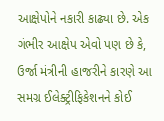આક્ષેપોને નકારી કાઢ્યા છે. એક ગંભીર આક્ષેપ એવો પણ છે કે, ઉર્જા મંત્રીની હાજરીને કારણે આ સમગ્ર ઈલેક્ટ્રીફિકેશનને કોઈ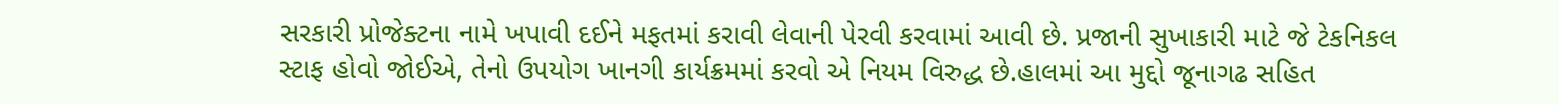સરકારી પ્રોજેક્ટના નામે ખપાવી દઈને મફતમાં કરાવી લેવાની પેરવી કરવામાં આવી છે. પ્રજાની સુખાકારી માટે જે ટેકનિકલ સ્ટાફ હોવો જોઈએ, તેનો ઉપયોગ ખાનગી કાર્યક્રમમાં કરવો એ નિયમ વિરુદ્ધ છે.હાલમાં આ મુદ્દો જૂનાગઢ સહિત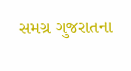સમગ્ર ગુજરાતના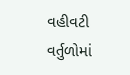વહીવટી વર્તુળોમાં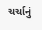ચર્ચાનું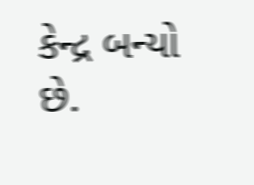કેન્દ્ર બન્યો છે.